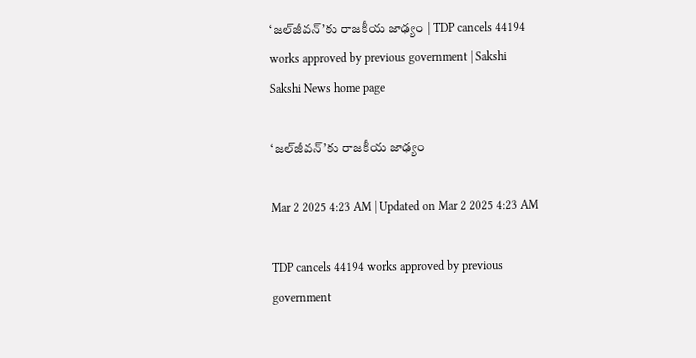‘జల్‌జీవన్‌’కు రాజకీయ జాఢ్యం | TDP cancels 44194 works approved by previous government | Sakshi
Sakshi News home page

‘జల్‌జీవన్‌’కు రాజకీయ జాఢ్యం

Mar 2 2025 4:23 AM | Updated on Mar 2 2025 4:23 AM

TDP cancels 44194 works approved by previous government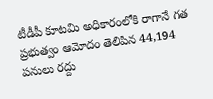టీడీపీ కూటమి అధికారంలోకి రాగానే గత ప్రభుత్వం ఆమోదం తెలిపిన 44,194 పనులు రద్దు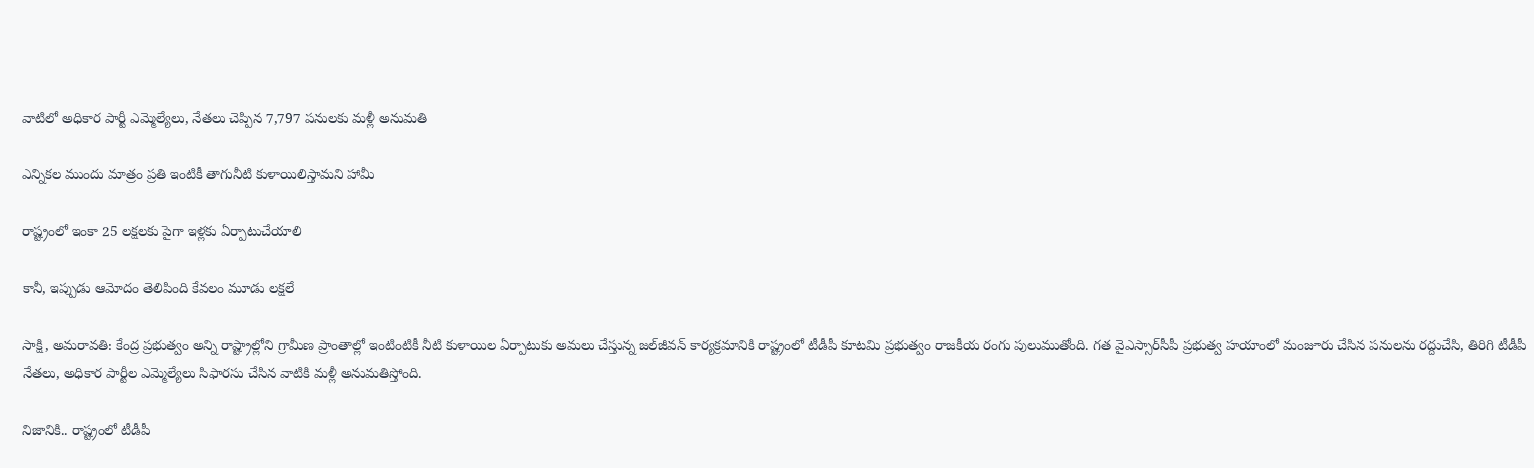వాటిలో అధికార పార్టీ ఎమ్మెల్యేలు, నేతలు చెప్పిన 7,797 పనులకు మళ్లీ అనుమతి

ఎన్నికల ముందు మాత్రం ప్రతి ఇంటికీ తాగునీటి కుళాయిలిస్తామని హామీ

రాష్ట్రంలో ఇంకా 25 లక్షలకు పైగా ఇళ్లకు ఏర్పాటుచేయాలి

కానీ, ఇప్పుడు ఆమోదం తెలిపింది కేవలం మూడు లక్షలే

సాక్షి, అమరావతి: కేంద్ర ప్రభుత్వం అన్ని రాష్ట్రాల్లోని గ్రామీణ ప్రాంతాల్లో ఇంటింటికీ నీటి కుళాయిల ఏర్పాటుకు అమలు చేస్తున్న జల్‌జీవన్‌ కార్యక్రమానికి రాష్ట్రంలో టీడీపీ కూటమి ప్రభుత్వం రాజకీయ రంగు పులుముతోంది. గత వైఎస్సార్‌సీపీ ప్రభుత్వ హయాంలో మంజూరు చేసిన పనులను రద్దుచేసి, తిరిగి టీడీపీ నేతలు, అధికార పార్టీల ఎమ్మెల్యేలు సిఫారసు చేసిన వాటికి మళ్లీ అనుమతిస్తోంది.

నిజానికి.. రాష్ట్రంలో టీడీపీ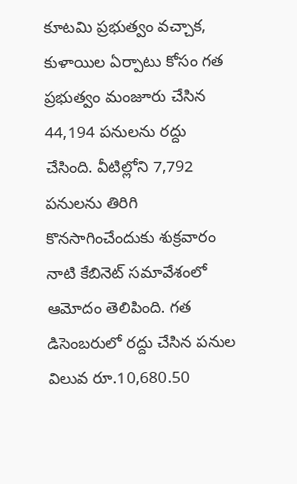కూటమి ప్రభుత్వం వచ్చాక, కుళాయిల ఏర్పాటు కోసం గత ప్రభుత్వం మంజూరు చేసిన 44,194 పనులను రద్దు చేసింది. వీటిల్లోని 7,792 పనులను తిరిగి కొనసాగించేందుకు శుక్రవారం నాటి కేబినెట్‌ సమావేశంలో ఆమోదం తెలిపింది. గత డిసెంబరులో రద్దు చేసిన పనుల విలువ రూ.10,680.50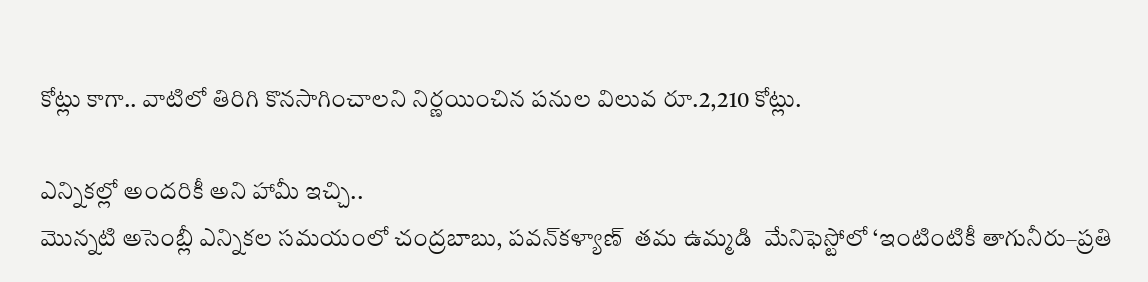కోట్లు కాగా.. వాటిలో తిరిగి కొనసాగించాలని నిర్ణయించిన పనుల విలువ రూ.2,210 కోట్లు.

ఎన్నికల్లో అందరికీ అని హామీ ఇచ్చి..
మొన్నటి అసెంబ్లీ ఎన్నికల సమయంలో చంద్రబాబు, పవన్‌కళ్యాణ్‌  తమ ఉమ్మడి  మేనిఫెస్టోలో ‘ఇంటింటికీ తాగునీరు–ప్రతి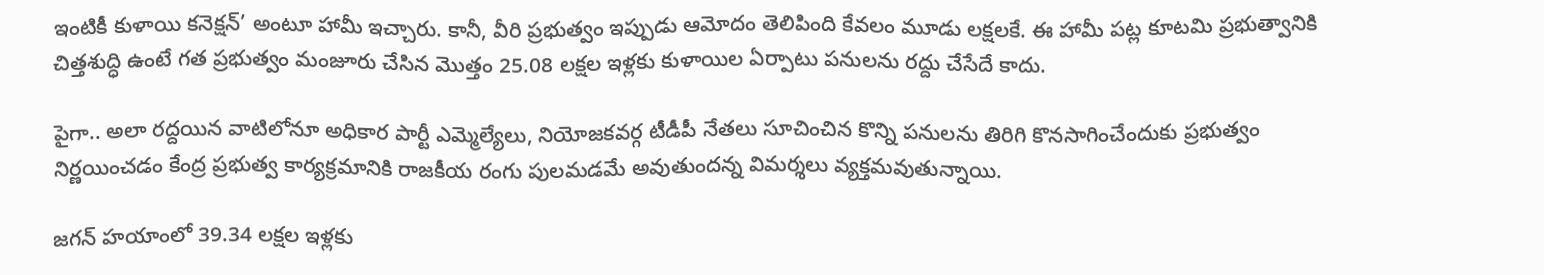ఇంటికీ కుళాయి కనెక్షన్‌’ అంటూ హామీ ఇచ్చారు. కానీ, వీరి ప్రభుత్వం ఇప్పుడు ఆమోదం తెలిపింది కేవలం మూడు లక్షలకే. ఈ హామీ పట్ల కూటమి ప్రభుత్వానికి చిత్తశుద్ధి ఉంటే గత ప్రభుత్వం మంజూరు చేసిన మొత్తం 25.08 లక్షల ఇళ్లకు కుళాయిల ఏర్పాటు పనులను రద్దు చేసేదే కాదు.

పైగా.. అలా రద్దయిన వాటిలోనూ అధికార పార్టీ ఎమ్మెల్యేలు, నియోజకవర్గ టీడీపీ నేతలు సూచించిన కొన్ని పనులను తిరిగి కొనసాగించేందుకు ప్రభుత్వం నిర్ణయించడం కేంద్ర ప్రభుత్వ కార్యక్రమానికి రాజకీయ రంగు పులమడమే అవుతుందన్న విమర్శలు వ్యక్తమవుతున్నాయి.

జగన్‌ హయాంలో 39.34 లక్షల ఇళ్లకు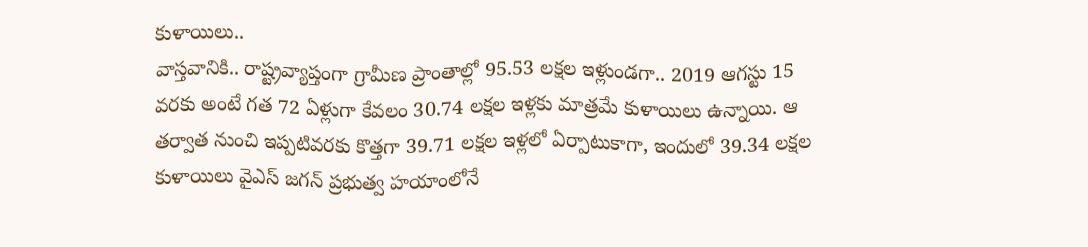కుళాయిలు..
వాస్తవానికి.. రాష్ట్రవ్యాప్తంగా గ్రామీణ ప్రాంతాల్లో 95.53 లక్షల ఇళ్లుండగా.. 2019 ఆగస్టు 15 వరకు అంటే గత 72 ఏళ్లుగా కేవలం 30.74 లక్షల ఇళ్లకు మాత్రమే కుళాయిలు ఉన్నాయి. ఆ తర్వాత నుంచి ఇప్పటివరకు కొత్తగా 39.71 లక్షల ఇళ్లలో ఏర్పాటుకాగా, ఇందులో 39.34 లక్షల కుళాయిలు వైఎస్‌ జగన్‌ ప్రభుత్వ హయాంలోనే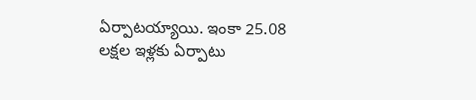ఏర్పాటయ్యాయి. ఇంకా 25.08 లక్షల ఇళ్లకు ఏర్పాటు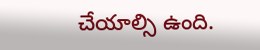చేయాల్సి ఉంది.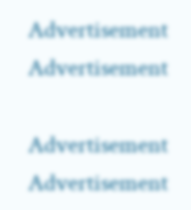Advertisement
Advertisement

Advertisement
Advertisement